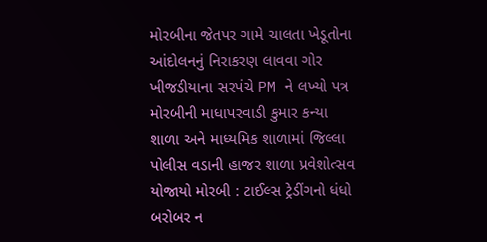મોરબીના જેતપર ગામે ચાલતા ખેડૂતોના આંદોલનનું નિરાકરણ લાવવા ગોર ખીજડીયાના સરપંચે PM ને લખ્યો પત્ર મોરબીની માધાપરવાડી કુમાર કન્યા શાળા અને માધ્યમિક શાળામાં જિલ્લા પોલીસ વડાની હાજર શાળા પ્રવેશોત્સવ યોજાયો મોરબી : ટાઈલ્સ ટ્રેડીંગનો ધંધો બરોબર ન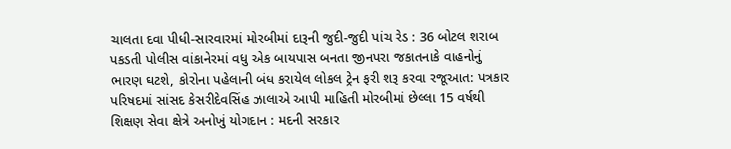ચાલતા દવા પીધી-સારવારમાં મોરબીમાં દારૂની જુદી-જુદી પાંચ રેડ : 36 બોટલ શરાબ પકડતી પોલીસ વાંકાનેરમાં વધુ એક બાયપાસ બનતા જીનપરા જકાતનાકે વાહનોનું ભારણ ઘટશે, કોરોના પહેલાની બંધ કરાયેલ લોકલ ટ્રેન ફરી શરૂ કરવા રજૂઆત: પત્રકાર પરિષદમાં સાંસદ કેસરીદેવસિંહ ઝાલાએ આપી માહિતી મોરબીમાં છેલ્લા 15 વર્ષથી શિક્ષણ સેવા ક્ષેત્રે અનોખું યોગદાન : મદની સરકાર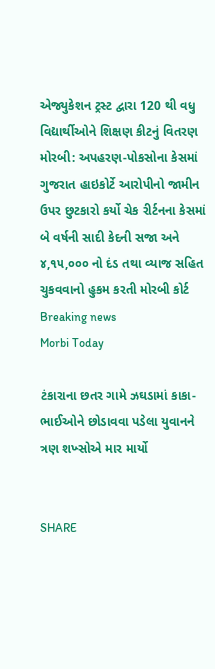એજ્યુકેશન ટ્રસ્ટ દ્વારા 120 થી વધુ વિદ્યાર્થીઓને શિક્ષણ કીટનું વિતરણ મોરબી: અપહરણ-પોકસોના કેસમાં ગુજરાત હાઇકોર્ટે આરોપીનો જામીન ઉપર છુટકારો કર્યો ચેક રીર્ટનના કેસમાં બે વર્ષની સાદી કેદની સજા અને ૪,૧૫,૦૦૦ નો દંડ તથા વ્યાજ સહિત ચુકવવાનો હુકમ કરતી મોરબી કોર્ટ
Breaking news
Morbi Today

ટંકારાના છતર ગામે ઝઘડામાં કાકા-ભાઈઓને છોડાવવા પડેલા યુવાનને ત્રણ શખ્સોએ માર માર્યો


SHARE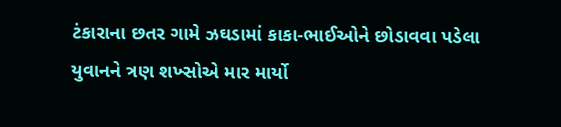ટંકારાના છતર ગામે ઝઘડામાં કાકા-ભાઈઓને છોડાવવા પડેલા યુવાનને ત્રણ શખ્સોએ માર માર્યો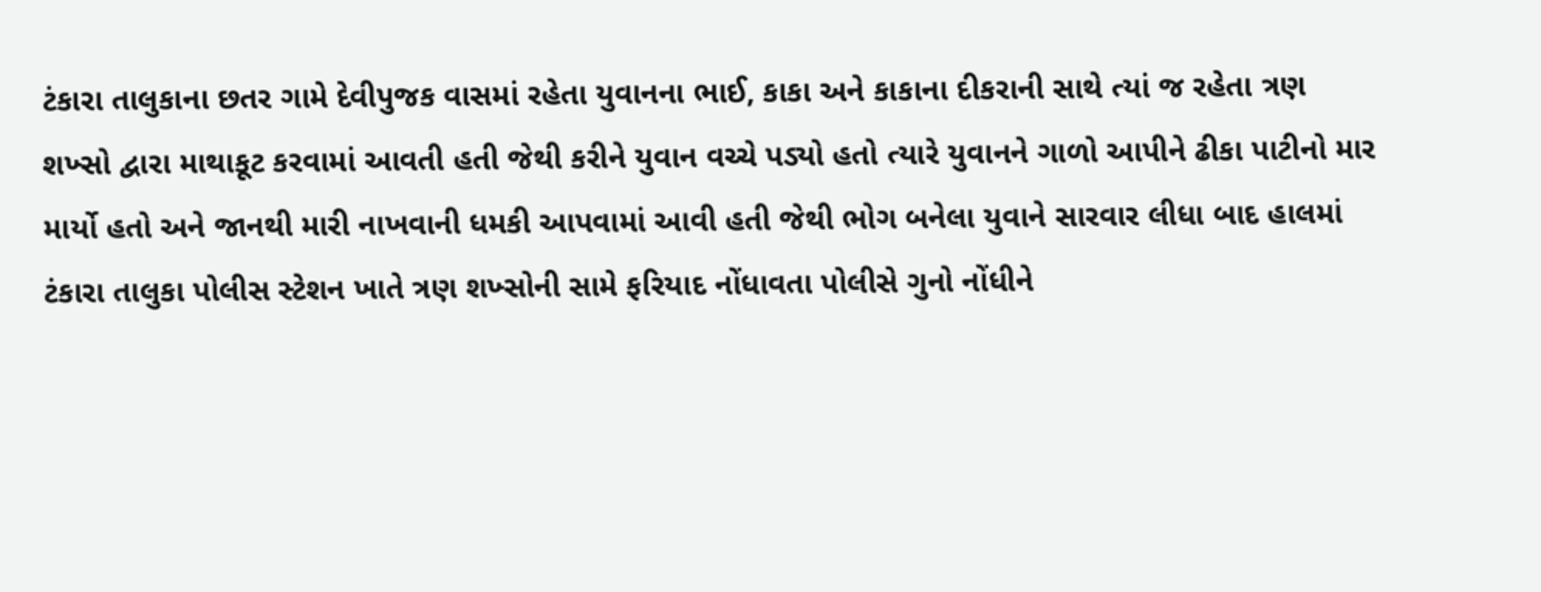ટંકારા તાલુકાના છતર ગામે દેવીપુજક વાસમાં રહેતા યુવાનના ભાઈ, કાકા અને કાકાના દીકરાની સાથે ત્યાં જ રહેતા ત્રણ શખ્સો દ્વારા માથાકૂટ કરવામાં આવતી હતી જેથી કરીને યુવાન વચ્ચે પડ્યો હતો ત્યારે યુવાનને ગાળો આપીને ઢીકા પાટીનો માર માર્યો હતો અને જાનથી મારી નાખવાની ધમકી આપવામાં આવી હતી જેથી ભોગ બનેલા યુવાને સારવાર લીધા બાદ હાલમાં ટંકારા તાલુકા પોલીસ સ્ટેશન ખાતે ત્રણ શખ્સોની સામે ફરિયાદ નોંધાવતા પોલીસે ગુનો નોંધીને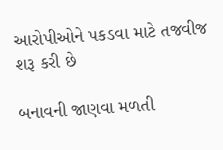આરોપીઓને પકડવા માટે તજવીજ શરૂ કરી છે

બનાવની જાણવા મળતી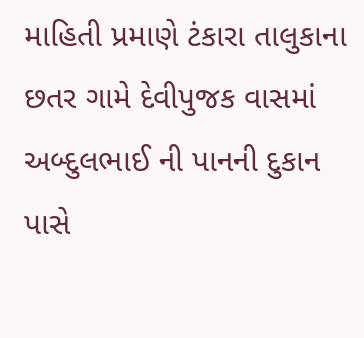માહિતી પ્રમાણે ટંકારા તાલુકાના છતર ગામે દેવીપુજક વાસમાં અબ્દુલભાઈ ની પાનની દુકાન પાસે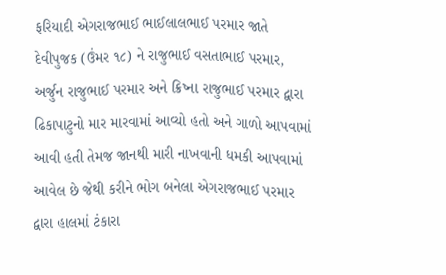ફરિયાદી એગરાજભાઈ ભાઈલાલભાઈ પરમાર જાતે દેવીપુજક (ઉંમર ૧૮) ને રાજુભાઈ વસતાભાઈ પરમાર, અર્જુન રાજુભાઈ પરમાર અને ક્રિષ્ના રાજુભાઈ પરમાર દ્વારા ઢિકાપાટુનો માર મારવામાં આવ્યો હતો અને ગાળો આપવામાં આવી હતી તેમજ જાનથી મારી નાખવાની ધમકી આપવામાં આવેલ છે જેથી કરીને ભોગ બનેલા એગરાજભાઈ પરમાર દ્વારા હાલમાં ટંકારા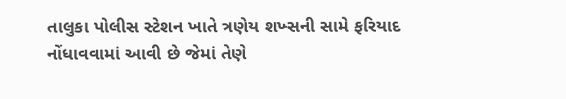તાલુકા પોલીસ સ્ટેશન ખાતે ત્રણેય શખ્સની સામે ફરિયાદ નોંધાવવામાં આવી છે જેમાં તેણે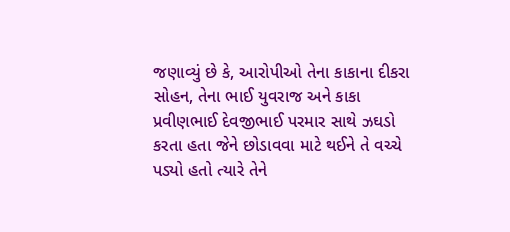જણાવ્યું છે કે, આરોપીઓ તેના કાકાના દીકરા સોહન, તેના ભાઈ યુવરાજ અને કાકા પ્રવીણભાઈ દેવજીભાઈ પરમાર સાથે ઝઘડો કરતા હતા જેને છોડાવવા માટે થઈને તે વચ્ચે પડ્યો હતો ત્યારે તેને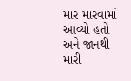માર મારવામાં આવ્યો હતો અને જાનથી મારી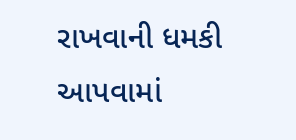રાખવાની ધમકી આપવામાં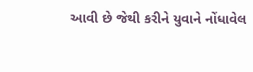આવી છે જેથી કરીને યુવાને નોંધાવેલ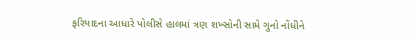ફરિયાદના આધારે પોલીસે હાલમાં ત્રણ શખ્સોની સામે ગુનો નોંધીને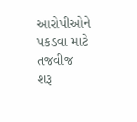આરોપીઓને પકડવા માટે તજવીજ શરૂ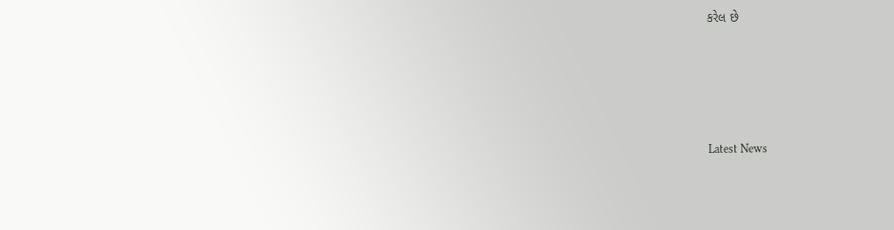કરેલ છે






Latest News